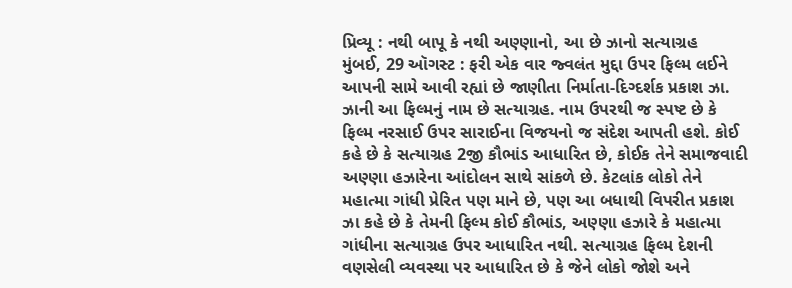પ્રિવ્યૂ : નથી બાપૂ કે નથી અણ્ણાનો, આ છે ઝાનો સત્યાગ્રહ
મુંબઈ, 29 ઑગસ્ટ : ફરી એક વાર જ્વલંત મુદ્દા ઉપર ફિલ્મ લઈને આપની સામે આવી રહ્યાં છે જાણીતા નિર્માતા-દિગ્દર્શક પ્રકાશ ઝા. ઝાની આ ફિલ્મનું નામ છે સત્યાગ્રહ. નામ ઉપરથી જ સ્પષ્ટ છે કે ફિલ્મ નરસાઈ ઉપર સારાઈના વિજયનો જ સંદેશ આપતી હશે. કોઈ કહે છે કે સત્યાગ્રહ 2જી કૌભાંડ આધારિત છે, કોઈક તેને સમાજવાદી અણ્ણા હઝારેના આંદોલન સાથે સાંકળે છે. કેટલાંક લોકો તેને મહાત્મા ગાંધી પ્રેરિત પણ માને છે, પણ આ બધાથી વિપરીત પ્રકાશ ઝા કહે છે કે તેમની ફિલ્મ કોઈ કૌભાંડ, અણ્ણા હઝારે કે મહાત્મા ગાંધીના સત્યાગ્રહ ઉપર આધારિત નથી. સત્યાગ્રહ ફિલ્મ દેશની વણસેલી વ્યવસ્થા પર આધારિત છે કે જેને લોકો જોશે અને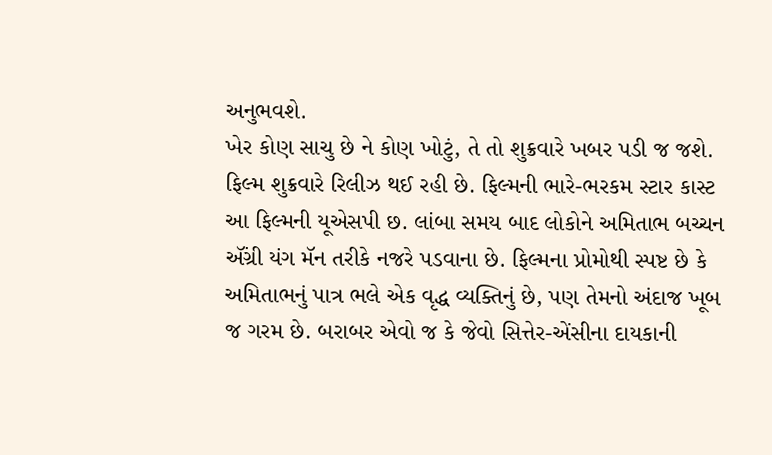અનુભવશે.
ખેર કોણ સાચુ છે ને કોણ ખોટું, તે તો શુક્રવારે ખબર પડી જ જશે. ફિલ્મ શુક્રવારે રિલીઝ થઈ રહી છે. ફિલ્મની ભારે-ભરકમ સ્ટાર કાસ્ટ આ ફિલ્મની યૂએસપી છ. લાંબા સમય બાદ લોકોને અમિતાભ બચ્ચન ઍંગ્રી યંગ મૅન તરીકે નજરે પડવાના છે. ફિલ્મના પ્રોમોથી સ્પષ્ટ છે કે અમિતાભનું પાત્ર ભલે એક વૃદ્ધ વ્યક્તિનું છે, પણ તેમનો અંદાજ ખૂબ જ ગરમ છે. બરાબર એવો જ કે જેવો સિત્તેર-એંસીના દાયકાની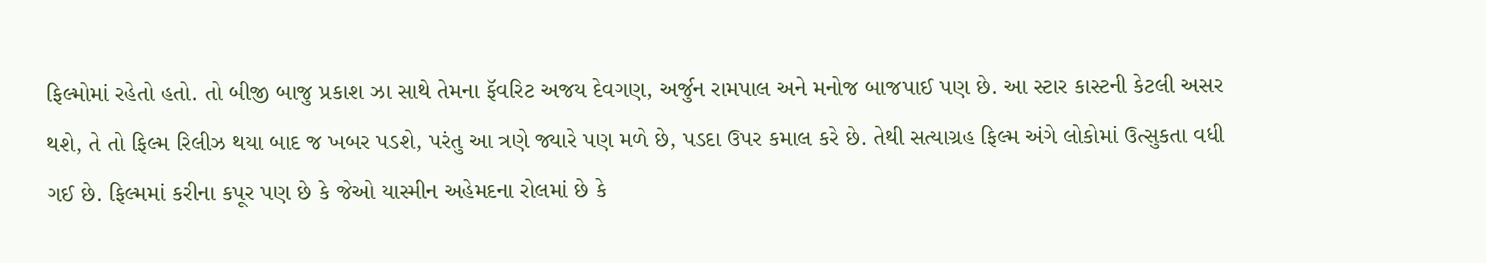ફિલ્મોમાં રહેતો હતો. તો બીજી બાજુ પ્રકાશ ઝા સાથે તેમના ફૅવરિટ અજય દેવગણ, અર્જુન રામપાલ અને મનોજ બાજપાઈ પણ છે. આ સ્ટાર કાસ્ટની કેટલી અસર થશે, તે તો ફિલ્મ રિલીઝ થયા બાદ જ ખબર પડશે, પરંતુ આ ત્રણે જ્યારે પણ મળે છે, પડદા ઉપર કમાલ કરે છે. તેથી સત્યાગ્રહ ફિલ્મ અંગે લોકોમાં ઉત્સુકતા વધી ગઈ છે. ફિલ્મમાં કરીના કપૂર પણ છે કે જેઓ યાસ્મીન અહેમદના રોલમાં છે કે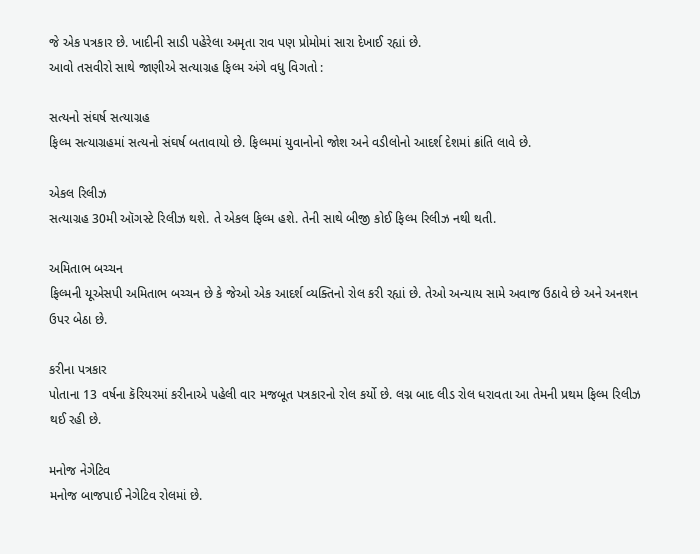જે એક પત્રકાર છે. ખાદીની સાડી પહેરેલા અમૃતા રાવ પણ પ્રોમોમાં સારા દેખાઈ રહ્યાં છે.
આવો તસવીરો સાથે જાણીએ સત્યાગ્રહ ફિલ્મ અંગે વધુ વિગતો :

સત્યનો સંઘર્ષ સત્યાગ્રહ
ફિલ્મ સત્યાગ્રહમાં સત્યનો સંઘર્ષ બતાવાયો છે. ફિલ્મમાં યુવાનોનો જોશ અને વડીલોનો આદર્શ દેશમાં ક્રાંતિ લાવે છે.

એકલ રિલીઝ
સત્યાગ્રહ 30મી ઑગસ્ટે રિલીઝ થશે. તે એકલ ફિલ્મ હશે. તેની સાથે બીજી કોઈ ફિલ્મ રિલીઝ નથી થતી.

અમિતાભ બચ્ચન
ફિલ્મની યૂએસપી અમિતાભ બચ્ચન છે કે જેઓ એક આદર્શ વ્યક્તિનો રોલ કરી રહ્યાં છે. તેઓ અન્યાય સામે અવાજ ઉઠાવે છે અને અનશન ઉપર બેઠા છે.

કરીના પત્રકાર
પોતાના 13 વર્ષના કૅરિયરમાં કરીનાએ પહેલી વાર મજબૂત પત્રકારનો રોલ કર્યો છે. લગ્ન બાદ લીડ રોલ ધરાવતા આ તેમની પ્રથમ ફિલ્મ રિલીઝ થઈ રહી છે.

મનોજ નેગેટિવ
મનોજ બાજપાઈ નેગેટિવ રોલમાં છે.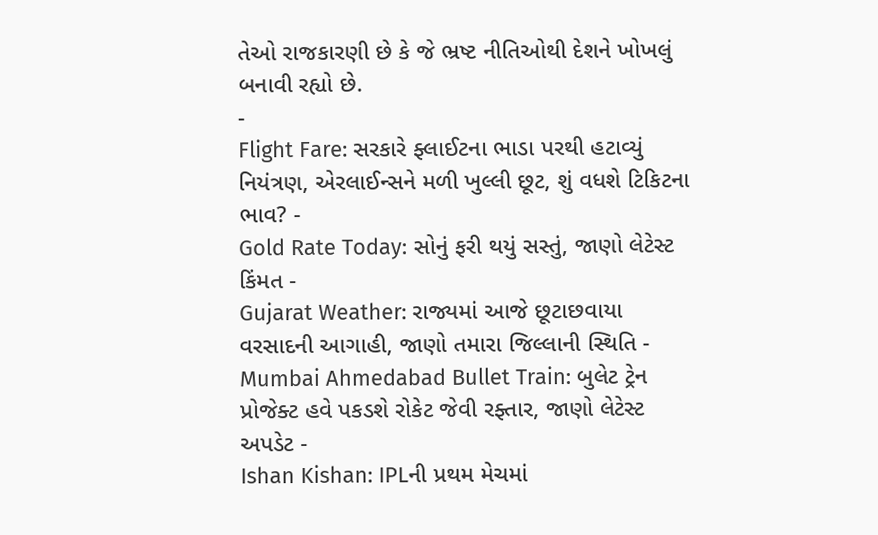તેઓ રાજકારણી છે કે જે ભ્રષ્ટ નીતિઓથી દેશને ખોખલું બનાવી રહ્યો છે.
-
Flight Fare: સરકારે ફ્લાઈટના ભાડા પરથી હટાવ્યું નિયંત્રણ, એરલાઈન્સને મળી ખુલ્લી છૂટ, શું વધશે ટિકિટના ભાવ? -
Gold Rate Today: સોનું ફરી થયું સસ્તું, જાણો લેટેસ્ટ કિંમત -
Gujarat Weather: રાજ્યમાં આજે છૂટાછવાયા વરસાદની આગાહી, જાણો તમારા જિલ્લાની સ્થિતિ -
Mumbai Ahmedabad Bullet Train: બુલેટ ટ્રેન પ્રોજેક્ટ હવે પકડશે રોકેટ જેવી રફ્તાર, જાણો લેટેસ્ટ અપડેટ -
Ishan Kishan: IPLની પ્રથમ મેચમાં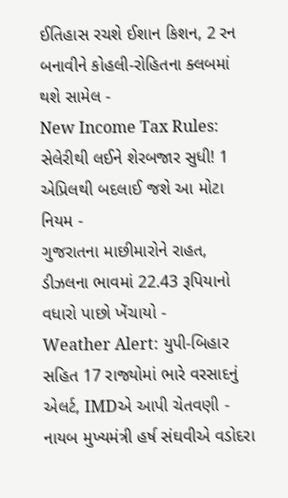ઈતિહાસ રચશે ઈશાન કિશન, 2 રન બનાવીને કોહલી-રોહિતના ક્લબમાં થશે સામેલ -
New Income Tax Rules: સેલેરીથી લઈને શેરબજાર સુધી! 1 એપ્રિલથી બદલાઈ જશે આ મોટા નિયમ -
ગુજરાતના માછીમારોને રાહત, ડીઝલના ભાવમાં 22.43 રૂપિયાનો વધારો પાછો ખેંચાયો -
Weather Alert: યુપી-બિહાર સહિત 17 રાજ્યોમાં ભારે વરસાદનું એલર્ટ, IMDએ આપી ચેતવણી -
નાયબ મુખ્યમંત્રી હર્ષ સંઘવીએ વડોદરા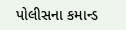પોલીસના કમાન્ડ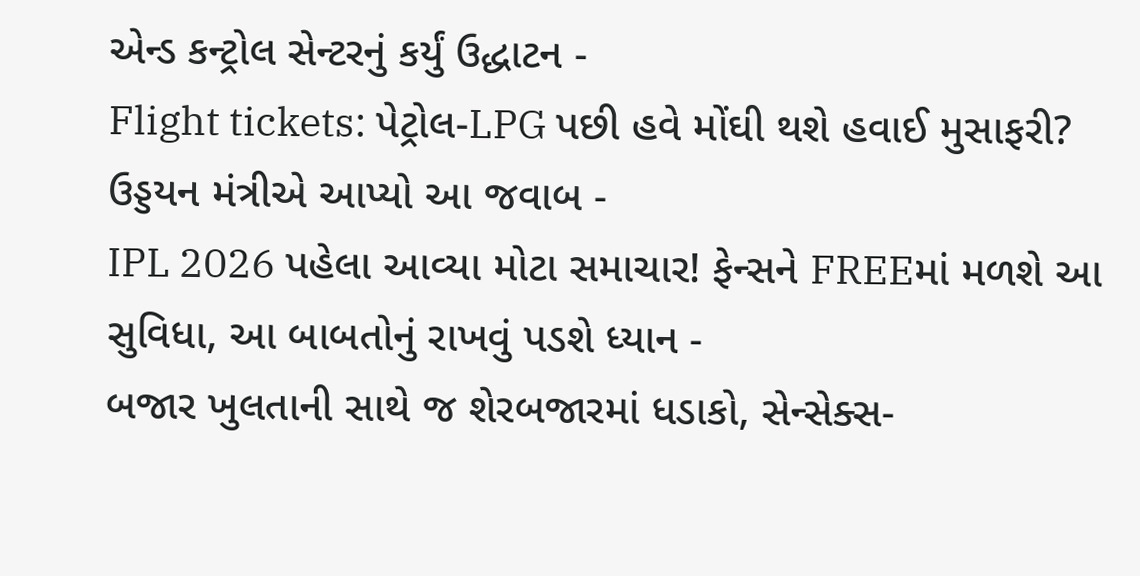એન્ડ કન્ટ્રોલ સેન્ટરનું કર્યું ઉદ્ધાટન -
Flight tickets: પેટ્રોલ-LPG પછી હવે મોંઘી થશે હવાઈ મુસાફરી? ઉડ્ડયન મંત્રીએ આપ્યો આ જવાબ -
IPL 2026 પહેલા આવ્યા મોટા સમાચાર! ફેન્સને FREEમાં મળશે આ સુવિધા, આ બાબતોનું રાખવું પડશે ધ્યાન -
બજાર ખુલતાની સાથે જ શેરબજારમાં ધડાકો, સેન્સેક્સ-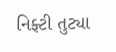નિફ્ટી તુટ્યા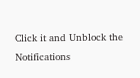Click it and Unblock the Notifications